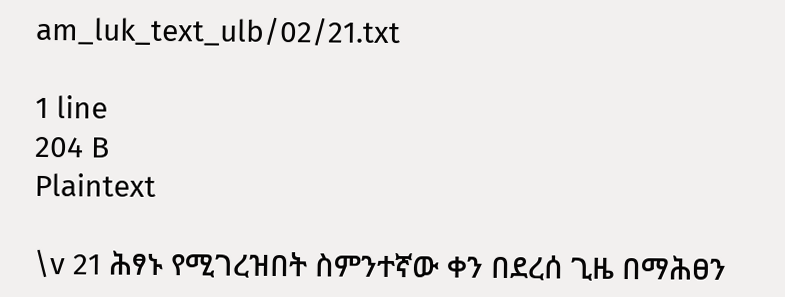am_luk_text_ulb/02/21.txt

1 line
204 B
Plaintext

\v 21 ሕፃኑ የሚገረዝበት ስምንተኛው ቀን በደረሰ ጊዜ በማሕፀን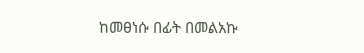ከመፀነሱ በፊት በመልአኩ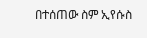በተሰጠው ስም ኢየሱስ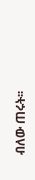ብለው ጠሩት፡፡